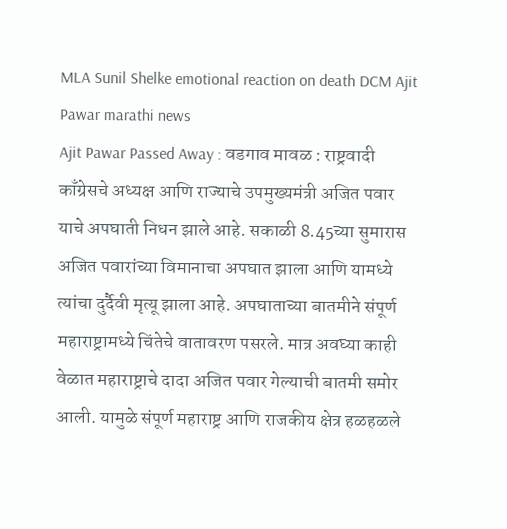MLA Sunil Shelke emotional reaction on death DCM Ajit Pawar marathi news
Ajit Pawar Passed Away : वडगाव मावळ : राष्ट्रवादी काँग्रेसचे अध्यक्ष आणि राज्याचे उपमुख्यमंत्री अजित पवार याचे अपघाती निधन झाले आहे. सकाळी 8.45च्या सुमारास अजित पवारांच्या विमानाचा अपघात झाला आणि यामध्ये त्यांचा दुर्दैवी मृत्यू झाला आहे. अपघाताच्या बातमीने संपूर्ण महाराष्ट्रामध्ये चिंतेचे वातावरण पसरले. मात्र अवघ्या काही वेळात महाराष्ट्राचे दादा अजित पवार गेल्याची बातमी समोर आली. यामुळे संपूर्ण महाराष्ट्र आणि राजकीय क्षेत्र हळहळले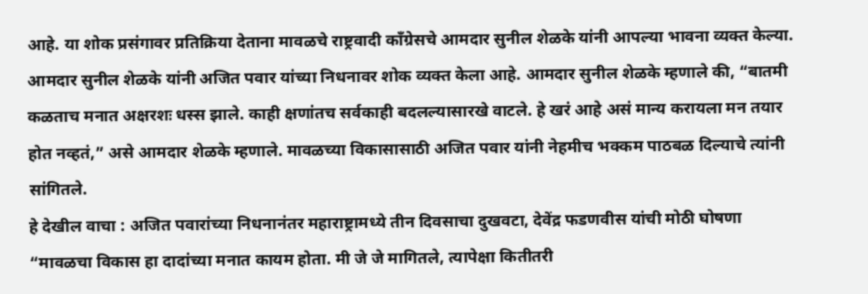आहे. या शोक प्रसंगावर प्रतिक्रिया देताना मावळचे राष्ट्रवादी काँग्रेसचे आमदार सुनील शेळके यांनी आपल्या भावना व्यक्त केल्या.
आमदार सुनील शेळके यांनी अजित पवार यांच्या निधनावर शोक व्यक्त केला आहे. आमदार सुनील शेळके म्हणाले की, “बातमी कळताच मनात अक्षरशः धस्स झाले. काही क्षणांतच सर्वकाही बदलल्यासारखे वाटले. हे खरं आहे असं मान्य करायला मन तयार होत नव्हतं,” असे आमदार शेळके म्हणाले. मावळच्या विकासासाठी अजित पवार यांनी नेहमीच भक्कम पाठबळ दिल्याचे त्यांनी सांगितले.
हे देखील वाचा : अजित पवारांच्या निधनानंतर महाराष्ट्रामध्ये तीन दिवसाचा दुखवटा, देवेंद्र फडणवीस यांची मोठी घोषणा
“मावळचा विकास हा दादांच्या मनात कायम होता. मी जे जे मागितले, त्यापेक्षा कितीतरी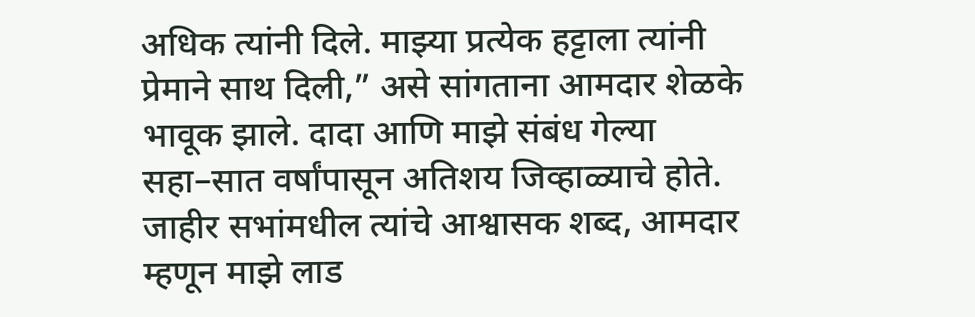अधिक त्यांनी दिले. माझ्या प्रत्येक हट्टाला त्यांनी प्रेमाने साथ दिली,” असे सांगताना आमदार शेळके भावूक झाले. दादा आणि माझे संबंध गेल्या सहा–सात वर्षांपासून अतिशय जिव्हाळ्याचे होते. जाहीर सभांमधील त्यांचे आश्वासक शब्द, आमदार म्हणून माझे लाड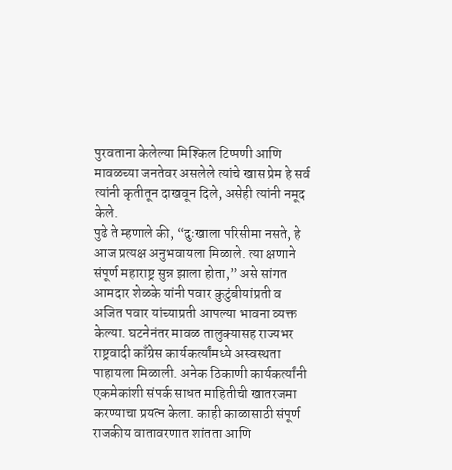पुरवताना केलेल्या मिश्किल टिप्पणी आणि मावळच्या जनतेवर असलेले त्यांचे खास प्रेम हे सर्व त्यांनी कृतीतून दाखवून दिले, असेही त्यांनी नमूद केले.
पुढे ते म्हणाले की, “दुःखाला परिसीमा नसते, हे आज प्रत्यक्ष अनुभवायला मिळाले. त्या क्षणाने संपूर्ण महाराष्ट्र सुन्न झाला होता,” असे सांगत आमदार शेळके यांनी पवार कुटुंबीयांप्रती व अजित पवार यांच्याप्रती आपल्या भावना व्यक्त केल्या. घटनेनंतर मावळ तालुक्यासह राज्यभर राष्ट्रवादी काँग्रेस कार्यकर्त्यांमध्ये अस्वस्थता पाहायला मिळाली. अनेक ठिकाणी कार्यकर्त्यांनी एकमेकांशी संपर्क साधत माहितीची खातरजमा करण्याचा प्रयत्न केला. काही काळासाठी संपूर्ण राजकीय वातावरणात शांतता आणि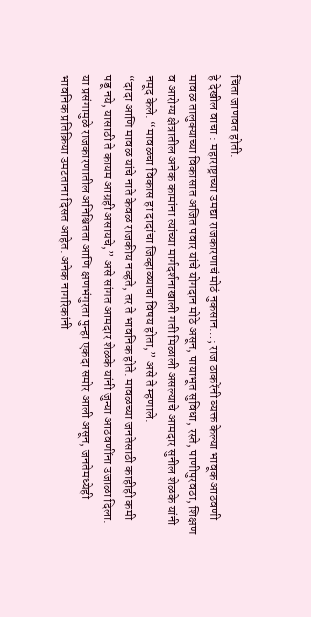चिंता जाणवत होती.
हे देखील वाचा : महाराष्ट्राच्या उमद्या राजकारणाचं मोठं नुकसान…; राज ठाकरेंनी व्यक्त केल्या भावूक आठवणी
मावळ तालुक्याच्या विकासात अजित पवार यांचे योगदान मोठे असून, पायाभूत सुविधा, रस्ते, पाणीपुरवठा, शिक्षण व आरोग्य क्षेत्रातील अनेक कामांना त्यांच्या मार्गदर्शनाखाली गती मिळाली असल्याचे आमदार सुनील शेळके यांनी नमूद केले. “मावळचा विकास हा दादांचा जिव्हाळ्याचा विषय होता,” असे ते म्हणाले.
“दादा आणि मावळ यांचे नाते केवळ राजकीय नव्हते, तर ते भावनिक होते. मावळच्या जनतेसाठी काहीही कमी पडू नये, यासाठी ते कायम आग्रही असायचे,” असे सांगत आमदार शेळके यांनी जुन्या आठवणींना उजाळा दिला.
या प्रसंगामुळे राजकारणातील अनिश्चितता आणि क्षणभंगुरता पुन्हा एकदा समोर आली असून, जनतेमध्येही भावनिक प्रतिक्रिया उमटताना दिसत आहेत. अनेक नागरिकांनी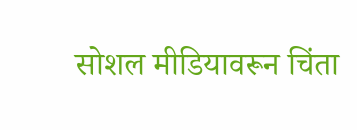सोशल मीडियावरून चिंता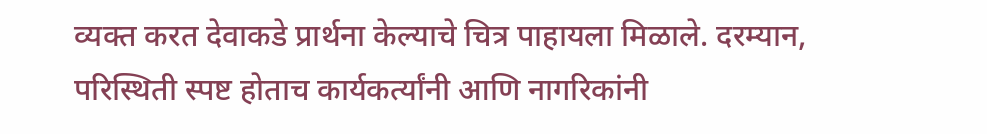व्यक्त करत देवाकडे प्रार्थना केल्याचे चित्र पाहायला मिळाले. दरम्यान, परिस्थिती स्पष्ट होताच कार्यकर्त्यांनी आणि नागरिकांनी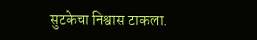सुटकेचा निश्वास टाकला.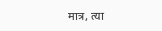मात्र, त्या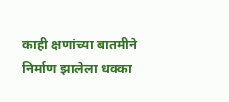काही क्षणांच्या बातमीने निर्माण झालेला धक्का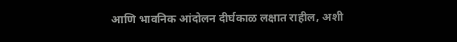आणि भावनिक आंदोलन दीर्घकाळ लक्षात राहील, अशी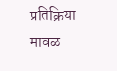प्रतिक्रिया मावळ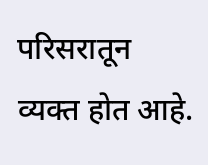परिसरातून व्यक्त होत आहे.